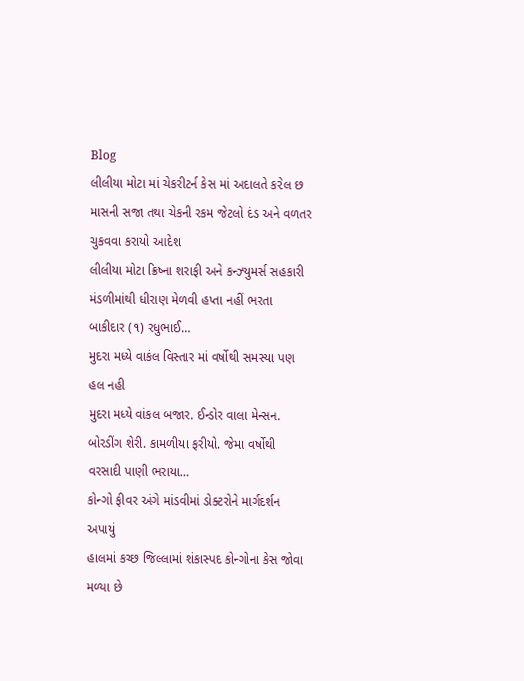Blog
લીલીયા મોટા માં ચેકરીટર્ન કેસ માં અદાલતે ક૨ેલ છ માસની સજા તથા ચેકની રકમ જેટલો દંડ અને વળતર ચુકવવા કરાયો આદેશ
લીલીયા મોટા ક્રિષ્ના શરાફી અને કન્ઝ્યુમર્સ સહકારી મંડળીમાંથી ધીરાણ મેળવી હપ્તા નહીં ભરતા બાકીદાર (૧) રધુભાઈ…
મુદરા મધ્યે વાકંલ વિસ્તાર માં વર્ષોથી સમસ્યા પણ હલ નહી
મુદરા મધ્યે વાંકલ બજાર. ઈન્ડોર વાલા મેન્સન. બોરડીંગ શેરી. કામળીયા ફરીયો. જેમા વર્ષોથી વરસાદી પાણી ભરાયા…
કોન્ગો ફીવર અંગે માંડવીમાં ડોક્ટરોને માર્ગદર્શન અપાયું
હાલમાં કચ્છ જિલ્લામાં શંકાસ્પદ કોન્ગોના કેસ જોવા મળ્યા છે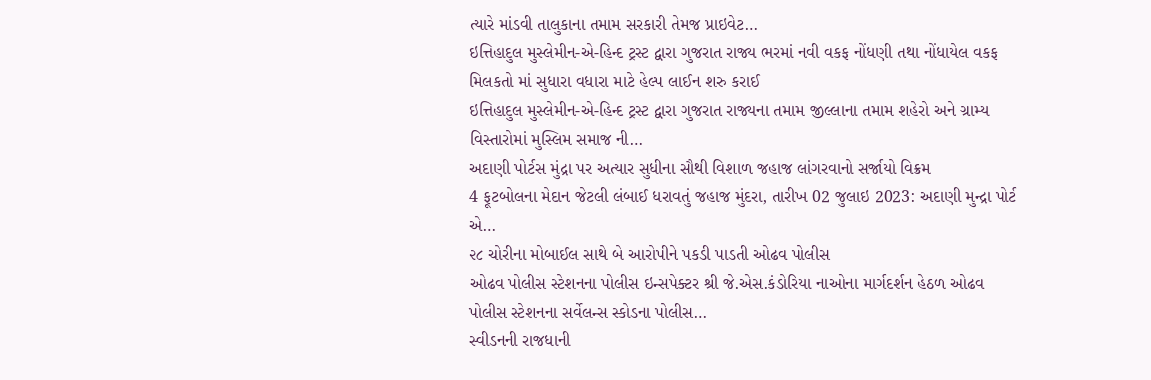ત્યારે માંડવી તાલુકાના તમામ સરકારી તેમજ પ્રાઇવેટ…
ઇત્તિહાદુલ મુસ્લેમીન-એ-હિન્દ ટ્રસ્ટ દ્વારા ગુજરાત રાજ્ય ભરમાં નવી વકફ નોંધણી તથા નોંધાયેલ વકફ મિલકતો માં સુધારા વધારા માટે હેલ્પ લાઈન શરુ કરાઈ
ઇત્તિહાદુલ મુસ્લેમીન-એ-હિન્દ ટ્રસ્ટ દ્વારા ગુજરાત રાજ્યના તમામ જીલ્લાના તમામ શહેરો અને ગ્રામ્ય વિસ્તારોમાં મુસ્લિમ સમાજ ની…
અદાણી પોર્ટસ મુંદ્રા પર અત્યાર સુધીના સૌથી વિશાળ જહાજ લાંગરવાનો સર્જાયો વિક્રમ
4 ફૂટબોલના મેદાન જેટલી લંબાઈ ધરાવતું જહાજ મુંદરા, તારીખ 02 જુલાઇ 2023: અદાણી મુન્દ્રા પોર્ટ એ…
૨૮ ચોરીના મોબાઈલ સાથે બે આરોપીને પકડી પાડતી ઓઢવ પોલીસ
ઓઢવ પોલીસ સ્ટેશનના પોલીસ ઇન્સપેક્ટર શ્રી જે.એસ.કંડોરિયા નાઓના માર્ગદર્શન હેઠળ ઓઢવ પોલીસ સ્ટેશનના સર્વેલન્સ સ્કોડના પોલીસ…
સ્વીડનની રાજધાની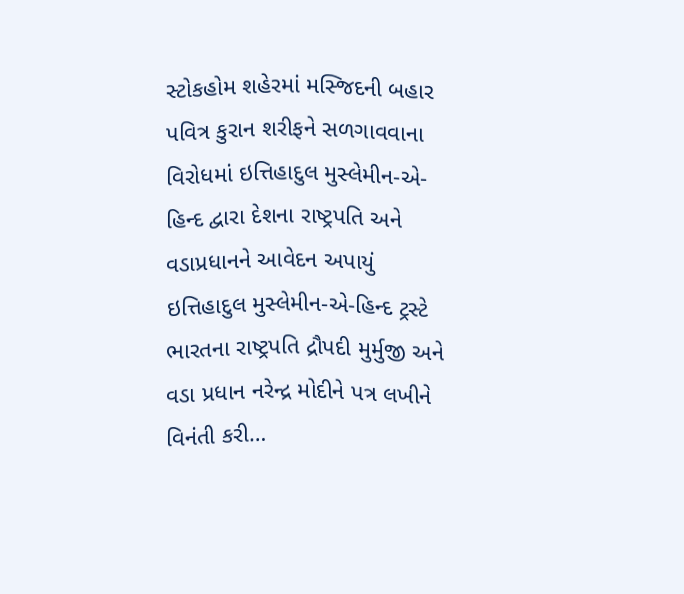સ્ટોકહોમ શહેરમાં મસ્જિદની બહાર પવિત્ર કુરાન શરીફને સળગાવવાના વિરોધમાં ઇત્તિહાદુલ મુસ્લેમીન-એ-હિન્દ દ્વારા દેશના રાષ્ટ્રપતિ અને વડાપ્રધાનને આવેદન અપાયું
ઇત્તિહાદુલ મુસ્લેમીન-એ-હિન્દ ટ્રસ્ટે ભારતના રાષ્ટ્રપતિ દ્રૌપદી મુર્મુજી અને વડા પ્રધાન નરેન્દ્ર મોદીને પત્ર લખીને વિનંતી કરી…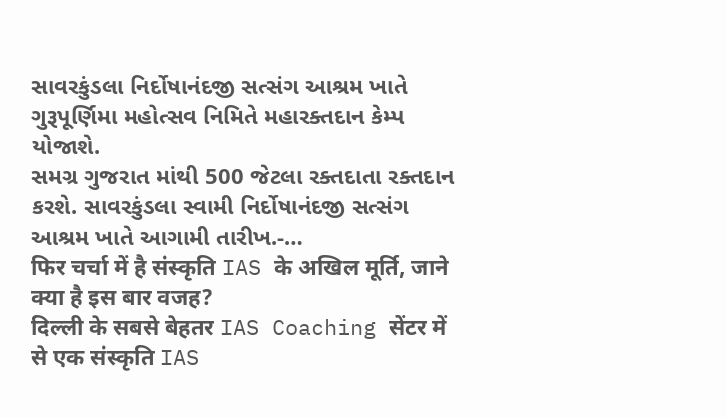સાવરકુંડલા નિર્દોષાનંદજી સત્સંગ આશ્રમ ખાતે ગુરૂપૂર્ણિમા મહોત્સવ નિમિતે મહારક્તદાન કેમ્પ યોજાશે.
સમગ્ર ગુજરાત માંથી 500 જેટલા રક્તદાતા રક્તદાન કરશે. સાવરકુંડલા સ્વામી નિર્દોષાનંદજી સત્સંગ આશ્રમ ખાતે આગામી તારીખ.-…
फिर चर्चा में है संस्कृति IAS के अखिल मूर्ति, जाने क्या है इस बार वजह?
दिल्ली के सबसे बेहतर IAS Coaching सेंटर में से एक संस्कृति IAS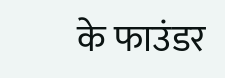के फाउंडर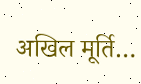अखिल मूर्ति…